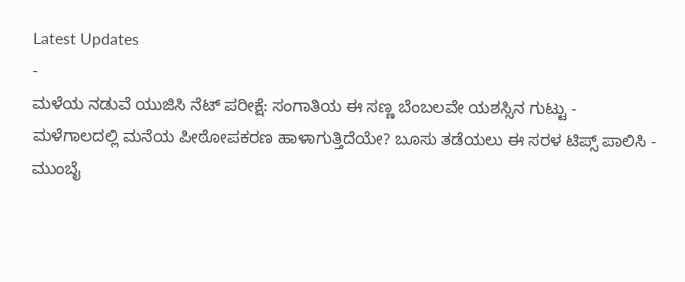Latest Updates
-
ಮಳೆಯ ನಡುವೆ ಯುಜಿಸಿ ನೆಟ್ ಪರೀಕ್ಷೆ: ಸಂಗಾತಿಯ ಈ ಸಣ್ಣ ಬೆಂಬಲವೇ ಯಶಸ್ಸಿನ ಗುಟ್ಟು -
ಮಳೆಗಾಲದಲ್ಲಿ ಮನೆಯ ಪೀಠೋಪಕರಣ ಹಾಳಾಗುತ್ತಿದೆಯೇ? ಬೂಸು ತಡೆಯಲು ಈ ಸರಳ ಟಿಪ್ಸ್ ಪಾಲಿಸಿ -
ಮುಂಬೈ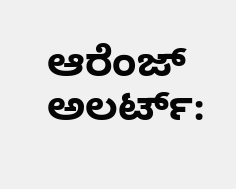ಆರೆಂಜ್ ಅಲರ್ಟ್: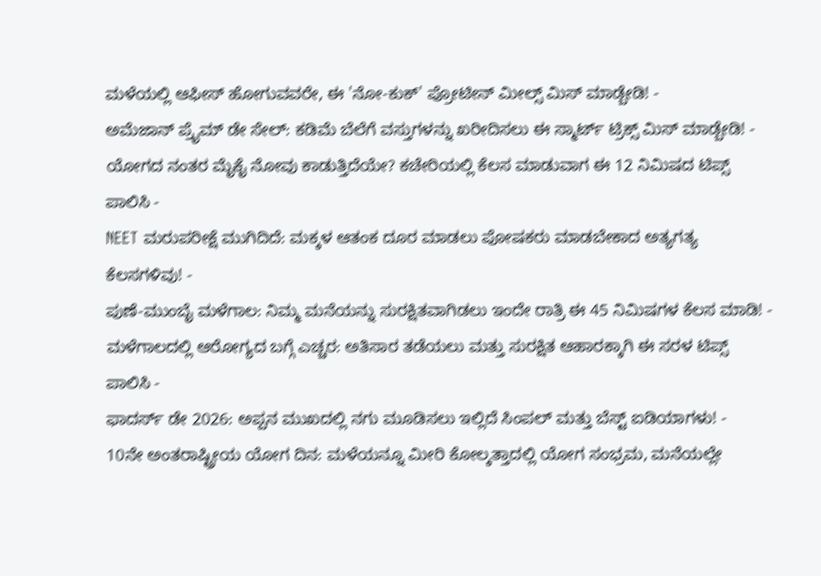ಮಳೆಯಲ್ಲಿ ಆಫೀಸ್ ಹೋಗುವವರೇ, ಈ 'ನೋ-ಕುಕ್' ಪ್ರೋಟೀನ್ ಮೀಲ್ಸ್ ಮಿಸ್ ಮಾಡ್ಬೇಡಿ! -
ಅಮೆಜಾನ್ ಪ್ರೈಮ್ ಡೇ ಸೇಲ್: ಕಡಿಮೆ ಬೆಲೆಗೆ ವಸ್ತುಗಳನ್ನು ಖರೀದಿಸಲು ಈ ಸ್ಮಾರ್ಟ್ ಟ್ರಿಕ್ಸ್ ಮಿಸ್ ಮಾಡ್ಬೇಡಿ! -
ಯೋಗದ ನಂತರ ಮೈಕೈ ನೋವು ಕಾಡುತ್ತಿದೆಯೇ? ಕಚೇರಿಯಲ್ಲಿ ಕೆಲಸ ಮಾಡುವಾಗ ಈ 12 ನಿಮಿಷದ ಟಿಪ್ಸ್ ಪಾಲಿಸಿ -
NEET ಮರುಪರೀಕ್ಷೆ ಮುಗಿದಿದೆ: ಮಕ್ಕಳ ಆತಂಕ ದೂರ ಮಾಡಲು ಪೋಷಕರು ಮಾಡಬೇಕಾದ ಅತ್ಯಗತ್ಯ ಕೆಲಸಗಳಿವು! -
ಪುಣೆ-ಮುಂಬೈ ಮಳೆಗಾಲ: ನಿಮ್ಮ ಮನೆಯನ್ನು ಸುರಕ್ಷಿತವಾಗಿಡಲು ಇಂದೇ ರಾತ್ರಿ ಈ 45 ನಿಮಿಷಗಳ ಕೆಲಸ ಮಾಡಿ! -
ಮಳೆಗಾಲದಲ್ಲಿ ಆರೋಗ್ಯದ ಬಗ್ಗೆ ಎಚ್ಚರ: ಅತಿಸಾರ ತಡೆಯಲು ಮತ್ತು ಸುರಕ್ಷಿತ ಆಹಾರಕ್ಕಾಗಿ ಈ ಸರಳ ಟಿಪ್ಸ್ ಪಾಲಿಸಿ -
ಫಾದರ್ಸ್ ಡೇ 2026: ಅಪ್ಪನ ಮುಖದಲ್ಲಿ ನಗು ಮೂಡಿಸಲು ಇಲ್ಲಿದೆ ಸಿಂಪಲ್ ಮತ್ತು ಬೆಸ್ಟ್ ಐಡಿಯಾಗಳು! -
10ನೇ ಅಂತರಾಷ್ಟ್ರೀಯ ಯೋಗ ದಿನ: ಮಳೆಯನ್ನೂ ಮೀರಿ ಕೋಲ್ಕತ್ತಾದಲ್ಲಿ ಯೋಗ ಸಂಭ್ರಮ, ಮನೆಯಲ್ಲೇ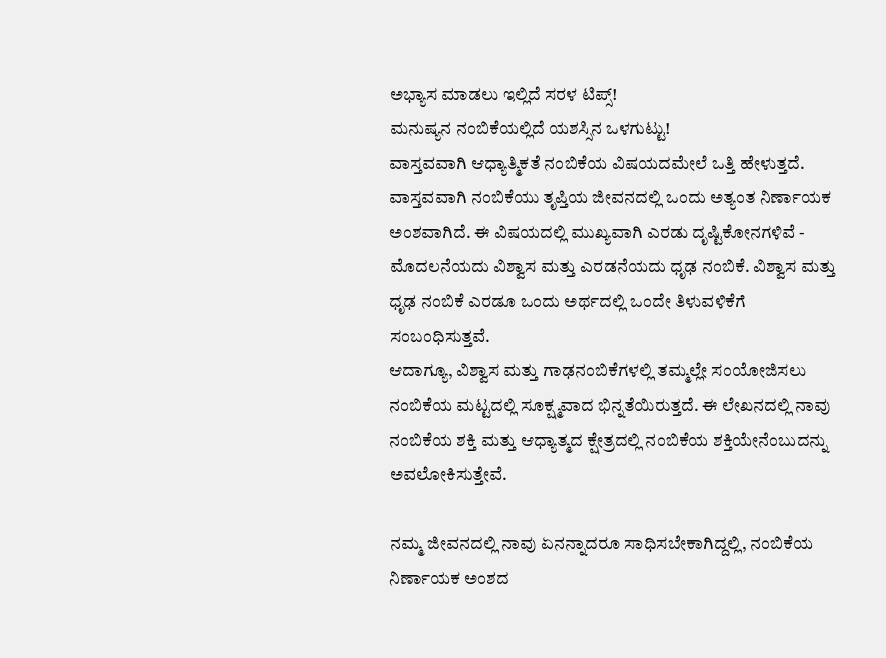ಅಭ್ಯಾಸ ಮಾಡಲು ಇಲ್ಲಿದೆ ಸರಳ ಟಿಪ್ಸ್!
ಮನುಷ್ಯನ ನಂಬಿಕೆಯಲ್ಲಿದೆ ಯಶಸ್ಸಿನ ಒಳಗುಟ್ಟು!
ವಾಸ್ತವವಾಗಿ ಆಧ್ಯಾತ್ಮಿಕತೆ ನಂಬಿಕೆಯ ವಿಷಯದಮೇಲೆ ಒತ್ತಿ ಹೇಳುತ್ತದೆ. ವಾಸ್ತವವಾಗಿ ನಂಬಿಕೆಯು ತೃಪ್ತಿಯ ಜೀವನದಲ್ಲಿ ಒಂದು ಅತ್ಯಂತ ನಿರ್ಣಾಯಕ ಅಂಶವಾಗಿದೆ. ಈ ವಿಷಯದಲ್ಲಿ ಮುಖ್ಯವಾಗಿ ಎರಡು ದೃಷ್ಟಿಕೋನಗಳಿವೆ - ಮೊದಲನೆಯದು ವಿಶ್ವಾಸ ಮತ್ತು ಎರಡನೆಯದು ಧೃಢ ನಂಬಿಕೆ. ವಿಶ್ವಾಸ ಮತ್ತು ಧೃಢ ನಂಬಿಕೆ ಎರಡೂ ಒಂದು ಅರ್ಥದಲ್ಲಿ ಒಂದೇ ತಿಳುವಳಿಕೆಗೆ ಸಂಬಂಧಿಸುತ್ತವೆ.
ಆದಾಗ್ಯೂ, ವಿಶ್ವಾಸ ಮತ್ತು ಗಾಢನಂಬಿಕೆಗಳಲ್ಲಿ ತಮ್ಮಲ್ಲೇ ಸಂಯೋಜಿಸಲು ನಂಬಿಕೆಯ ಮಟ್ಟದಲ್ಲಿ ಸೂಕ್ಷ್ಮವಾದ ಭಿನ್ನತೆಯಿರುತ್ತದೆ. ಈ ಲೇಖನದಲ್ಲಿ ನಾವು ನಂಬಿಕೆಯ ಶಕ್ತಿ ಮತ್ತು ಆಧ್ಯಾತ್ಮದ ಕ್ಷೇತ್ರದಲ್ಲಿ ನಂಬಿಕೆಯ ಶಕ್ತಿಯೇನೆಂಬುದನ್ನು ಅವಲೋಕಿಸುತ್ತೇವೆ.

ನಮ್ಮ ಜೀವನದಲ್ಲಿ ನಾವು ಏನನ್ನಾದರೂ ಸಾಧಿಸಬೇಕಾಗಿದ್ದಲ್ಲಿ, ನಂಬಿಕೆಯ ನಿರ್ಣಾಯಕ ಅಂಶದ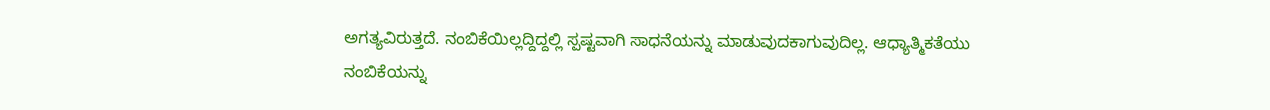ಅಗತ್ಯವಿರುತ್ತದೆ. ನಂಬಿಕೆಯಿಲ್ಲದ್ದಿದ್ದಲ್ಲಿ ಸ್ಪಷ್ಟವಾಗಿ ಸಾಧನೆಯನ್ನು ಮಾಡುವುದಕಾಗುವುದಿಲ್ಲ. ಆಧ್ಯಾತ್ಮಿಕತೆಯು ನಂಬಿಕೆಯನ್ನು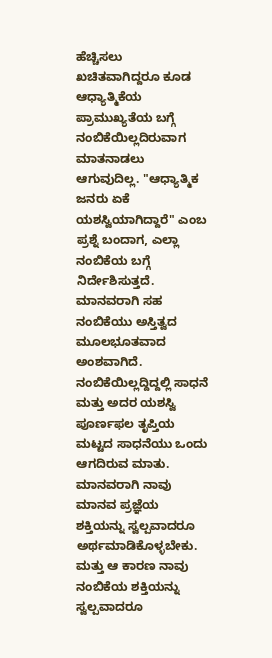ಹೆಚ್ಚಿಸಲು ಖಚಿತವಾಗಿದ್ದರೂ ಕೂಡ ಆಧ್ಯಾತ್ಮಿಕೆಯ ಪ್ರಾಮುಖ್ಯತೆಯ ಬಗ್ಗೆ ನಂಬಿಕೆಯಿಲ್ಲದಿರುವಾಗ ಮಾತನಾಡಲು ಆಗುವುದಿಲ್ಲ. "ಆಧ್ಯಾತ್ಮಿಕ ಜನರು ಏಕೆ ಯಶಸ್ವಿಯಾಗಿದ್ದಾರೆ" ಎಂಬ ಪ್ರಶ್ನೆ ಬಂದಾಗ, ಎಲ್ಲಾ ನಂಬಿಕೆಯ ಬಗ್ಗೆ ನಿರ್ದೇಶಿಸುತ್ತದೆ. ಮಾನವರಾಗಿ ಸಹ ನಂಬಿಕೆಯು ಅಸ್ತಿತ್ವದ ಮೂಲಭೂತವಾದ ಅಂಶವಾಗಿದೆ.
ನಂಬಿಕೆಯಿಲ್ಲದ್ದಿದ್ದಲ್ಲಿ ಸಾಧನೆ ಮತ್ತು ಅದರ ಯಶಸ್ವಿ ಪೂರ್ಣಫಲ ತೃಪ್ತಿಯ ಮಟ್ಟದ ಸಾಧನೆಯು ಒಂದು ಆಗದಿರುವ ಮಾತು. ಮಾನವರಾಗಿ ನಾವು ಮಾನವ ಪ್ರಜ್ಞೆಯ ಶಕ್ತಿಯನ್ನು ಸ್ವಲ್ಪವಾದರೂ ಅರ್ಥಮಾಡಿಕೊಳ್ಳಬೇಕು. ಮತ್ತು ಆ ಕಾರಣ ನಾವು ನಂಬಿಕೆಯ ಶಕ್ತಿಯನ್ನು ಸ್ವಲ್ಪವಾದರೂ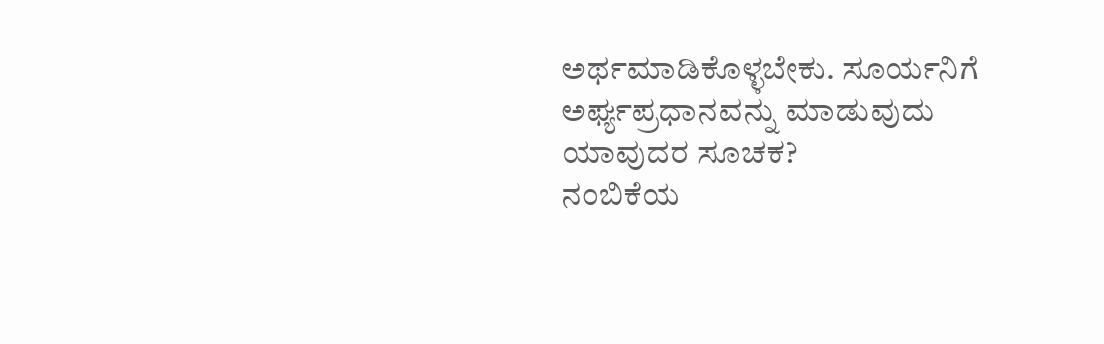ಅರ್ಥಮಾಡಿಕೊಳ್ಳಬೇಕು. ಸೂರ್ಯನಿಗೆ ಅರ್ಘ್ಯಪ್ರಧಾನವನ್ನು ಮಾಡುವುದು ಯಾವುದರ ಸೂಚಕ?
ನಂಬಿಕೆಯ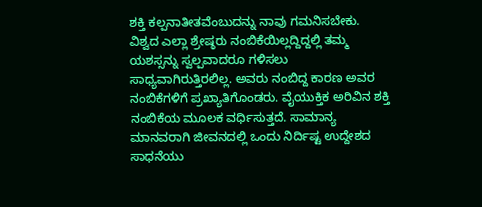ಶಕ್ತಿ ಕಲ್ಪನಾತೀತವೆಂಬುದನ್ನು ನಾವು ಗಮನಿಸಬೇಕು. ವಿಶ್ವದ ಎಲ್ಲಾ ಶ್ರೇಷ್ಠರು ನಂಬಿಕೆಯಿಲ್ಲದ್ದಿದ್ದಲ್ಲಿ ತಮ್ಮ ಯಶಸ್ಸನ್ನು ಸ್ವಲ್ಪವಾದರೂ ಗಳಿಸಲು ಸಾಧ್ಯವಾಗಿರುತ್ತಿರಲಿಲ್ಲ. ಅವರು ನಂಬಿದ್ದ ಕಾರಣ ಅವರ ನಂಬಿಕೆಗಳಿಗೆ ಪ್ರಖ್ಯಾತಿಗೊಂಡರು. ವೈಯುಕ್ತಿಕ ಅರಿವಿನ ಶಕ್ತಿ ನಂಬಿಕೆಯ ಮೂಲಕ ವರ್ಧಿಸುತ್ತದೆ. ಸಾಮಾನ್ಯ ಮಾನವರಾಗಿ ಜೀವನದಲ್ಲಿ ಒಂದು ನಿರ್ದಿಷ್ಟ ಉದ್ದೇಶದ ಸಾಧನೆಯು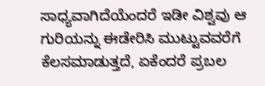ಸಾಧ್ಯವಾಗಿದೆಯೆಂದರೆ ಇಡೀ ವಿಶ್ವವು ಆ ಗುರಿಯನ್ನು ಈಡೇರಿಸಿ ಮುಟ್ಟುವವರೆಗೆ ಕೆಲಸಮಾಡುತ್ತದೆ, ಏಕೆಂದರೆ ಪ್ರಬಲ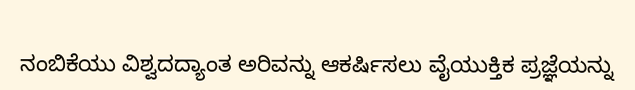ನಂಬಿಕೆಯು ವಿಶ್ವದದ್ಯಾಂತ ಅರಿವನ್ನು ಆಕರ್ಷಿಸಲು ವೈಯುಕ್ತಿಕ ಪ್ರಜ್ಞೆಯನ್ನು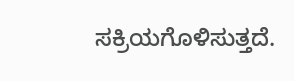ಸಕ್ರಿಯಗೊಳಿಸುತ್ತದೆ.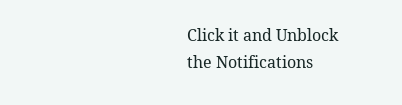Click it and Unblock the Notifications